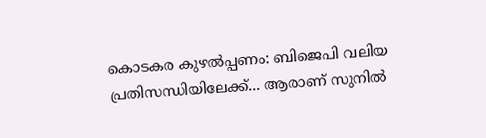കൊടകര കുഴല്‍പ്പണം: ബിജെപി വലിയ പ്രതിസന്ധിയിലേക്ക്... ആരാണ് സുനില്‍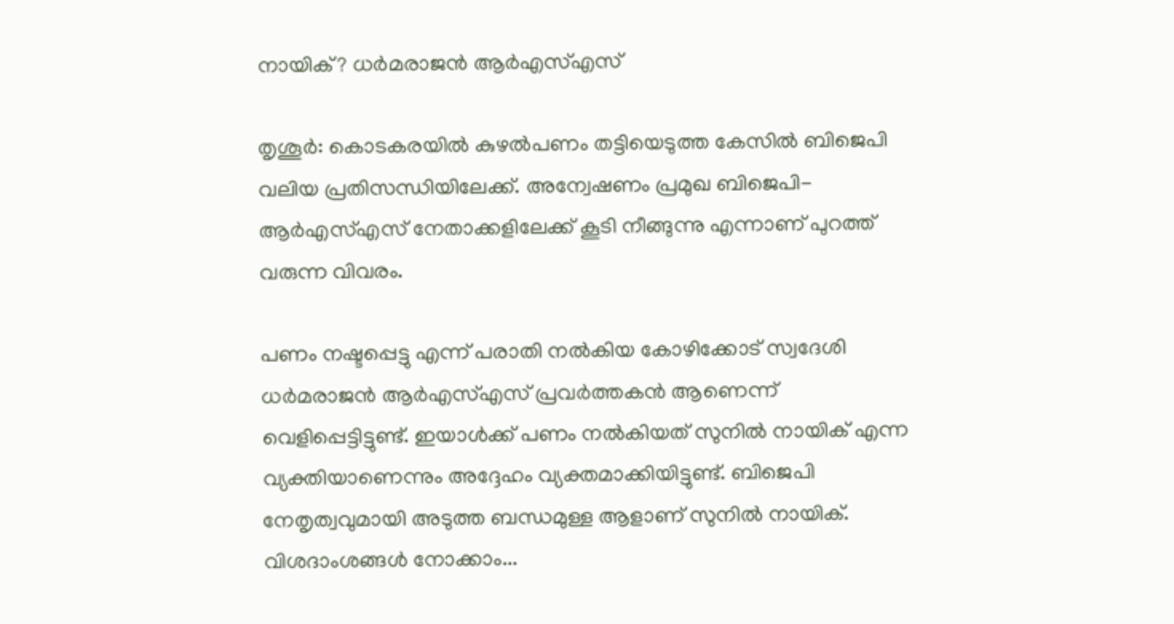നായിക്? ധര്‍മരാജന്‍ ആര്‍എസ്എസ്

തൃശൂര്‍: കൊടകരയില്‍ കുഴല്‍പണം തട്ടിയെടുത്ത കേസില്‍ ബിജെപി വലിയ പ്രതിസന്ധിയിലേക്ക്. അന്വേഷണം പ്രമുഖ ബിജെപി- ആര്‍എസ്എസ് നേതാക്കളിലേക്ക് കൂടി നീങ്ങുന്നു എന്നാണ് പുറത്ത് വരുന്ന വിവരം.

പണം നഷ്ടപ്പെട്ടു എന്ന് പരാതി നല്‍കിയ കോഴിക്കോട് സ്വദേശി ധര്‍മരാജന്‍ ആര്‍എസ്എസ് പ്രവര്‍ത്തകന്‍ ആണെന്ന് വെളിപ്പെട്ടിട്ടുണ്ട്. ഇയാള്‍ക്ക് പണം നല്‍കിയത് സുനില്‍ നായിക് എന്ന വ്യക്തിയാണെന്നും അദ്ദേഹം വ്യക്തമാക്കിയിട്ടുണ്ട്. ബിജെപി നേതൃത്വവുമായി അടുത്ത ബന്ധമുള്ള ആളാണ് സുനില്‍ നായിക്. വിശദാംശങ്ങള്‍ നോക്കാം...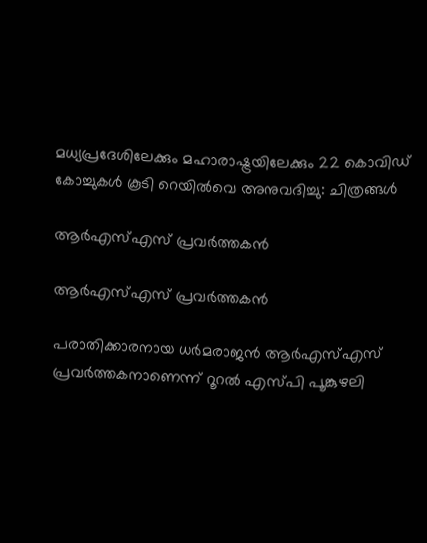മധ്യപ്രദേശിലേക്കും മഹാരാഷ്ട്രയിലേക്കും 22 കൊവിഡ് കോച്ചുകള്‍ കൂടി റെയില്‍വെ അനുവദിച്ചു: ചിത്രങ്ങള്‍

ആര്‍എസ്എസ് പ്രവര്‍ത്തകന്‍

ആര്‍എസ്എസ് പ്രവര്‍ത്തകന്‍

പരാതിക്കാരനായ ധര്‍മരാജന്‍ ആര്‍എസ്എസ് പ്രവര്‍ത്തകനാണെന്ന് റൂറല്‍ എസ്പി പൂങ്കുഴലി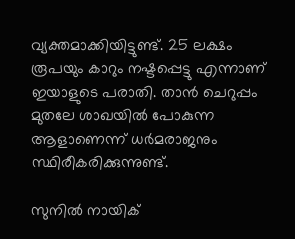വ്യക്തമാക്കിയിട്ടുണ്ട്. 25 ലക്ഷം രൂപയും കാറും നഷ്ടപ്പെട്ടു എന്നാണ് ഇയാളുടെ പരാതി. താന്‍ ചെറുപ്പം മുതലേ ശാഖയില്‍ പോകുന്ന ആളാണെന്ന് ധര്‍മരാജനും സ്ഥിരീകരിക്കുന്നുണ്ട്.

സുനില്‍ നായിക്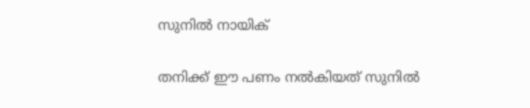സുനില്‍ നായിക്

തനിക്ക് ഈ പണം നല്‍കിയത് സുനില്‍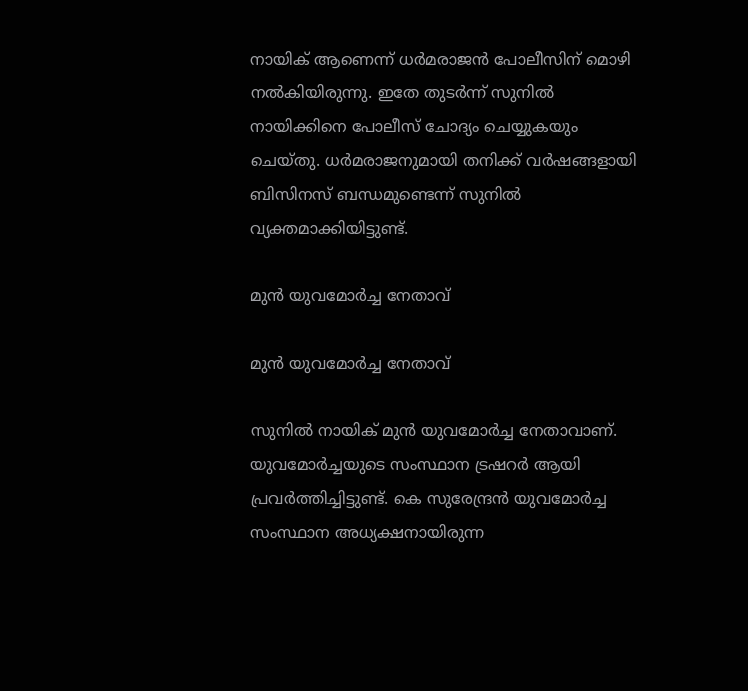നായിക് ആണെന്ന് ധര്‍മരാജന്‍ പോലീസിന് മൊഴി നല്‍കിയിരുന്നു. ഇതേ തുടര്‍ന്ന് സുനില്‍ നായിക്കിനെ പോലീസ് ചോദ്യം ചെയ്യുകയും ചെയ്തു. ധര്‍മരാജനുമായി തനിക്ക് വര്‍ഷങ്ങളായി ബിസിനസ് ബന്ധമുണ്ടെന്ന് സുനില്‍ വ്യക്തമാക്കിയിട്ടുണ്ട്.

മുന്‍ യുവമോര്‍ച്ച നേതാവ്

മുന്‍ യുവമോര്‍ച്ച നേതാവ്

സുനില്‍ നായിക് മുന്‍ യുവമോര്‍ച്ച നേതാവാണ്. യുവമോര്‍ച്ചയുടെ സംസ്ഥാന ട്രഷറര്‍ ആയി പ്രവര്‍ത്തിച്ചിട്ടുണ്ട്. കെ സുരേന്ദ്രന്‍ യുവമോര്‍ച്ച സംസ്ഥാന അധ്യക്ഷനായിരുന്ന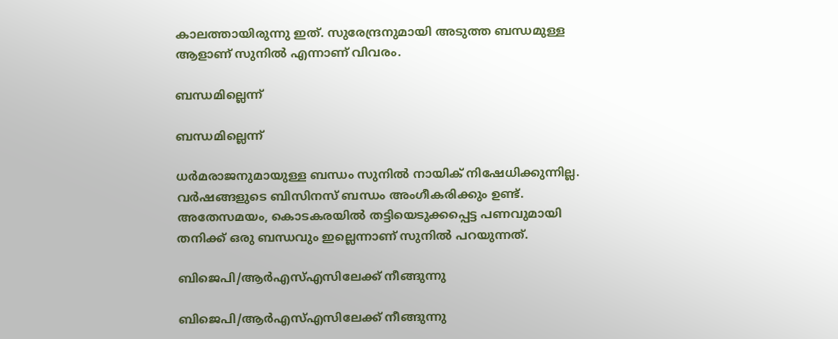കാലത്തായിരുന്നു ഇത്. സുരേന്ദ്രനുമായി അടുത്ത ബന്ധമുള്ള ആളാണ് സുനില്‍ എന്നാണ് വിവരം.

ബന്ധമില്ലെന്ന്

ബന്ധമില്ലെന്ന്

ധര്‍മരാജനുമായുള്ള ബന്ധം സുനില്‍ നായിക് നിഷേധിക്കുന്നില്ല. വര്‍ഷങ്ങളുടെ ബിസിനസ് ബന്ധം അംഗീകരിക്കും ഉണ്ട്. അതേസമയം, കൊടകരയില്‍ തട്ടിയെടുക്കപ്പെട്ട പണവുമായി തനിക്ക് ഒരു ബന്ധവും ഇല്ലെന്നാണ് സുനില്‍ പറയുന്നത്.

ബിജെപി/ആര്‍എസ്എസിലേക്ക് നീങ്ങുന്നു

ബിജെപി/ആര്‍എസ്എസിലേക്ക് നീങ്ങുന്നു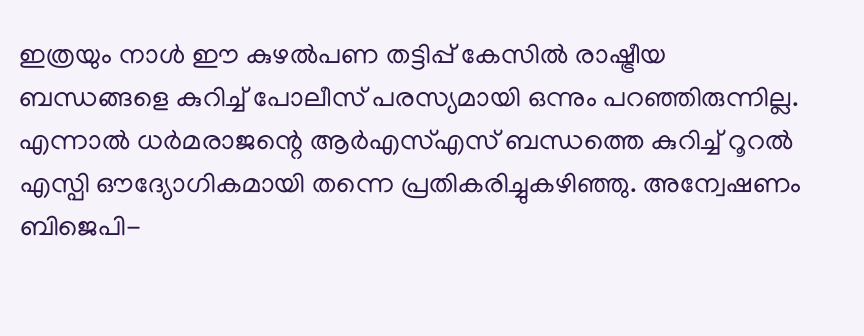ഇത്രയും നാള്‍ ഈ കുഴല്‍പണ തട്ടിപ്പ് കേസില്‍ രാഷ്ട്രീയ ബന്ധങ്ങളെ കുറിച്ച് പോലീസ് പരസ്യമായി ഒന്നും പറഞ്ഞിരുന്നില്ല. എന്നാല്‍ ധര്‍മരാജന്റെ ആര്‍എസ്എസ് ബന്ധത്തെ കുറിച്ച് റൂറല്‍ എസ്പി ഔദ്യോഗികമായി തന്നെ പ്രതികരിച്ചുകഴിഞ്ഞു. അന്വേഷണം ബിജെപി-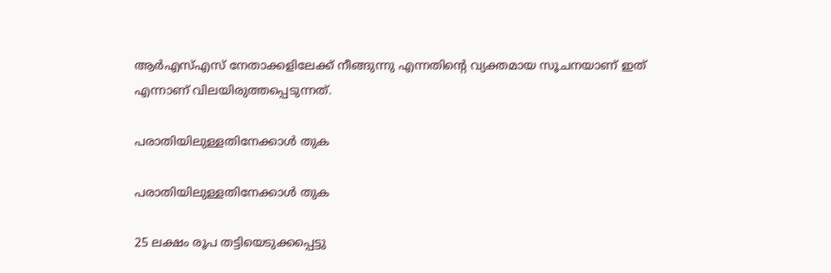ആര്‍എസ്എസ് നേതാക്കളിലേക്ക് നീങ്ങുന്നു എന്നതിന്റെ വ്യക്തമായ സൂചനയാണ് ഇത് എന്നാണ് വിലയിരുത്തപ്പെടുന്നത്.

പരാതിയിലുള്ളതിനേക്കാള്‍ തുക

പരാതിയിലുള്ളതിനേക്കാള്‍ തുക

25 ലക്ഷം രൂപ തട്ടിയെടുക്കപ്പെട്ടു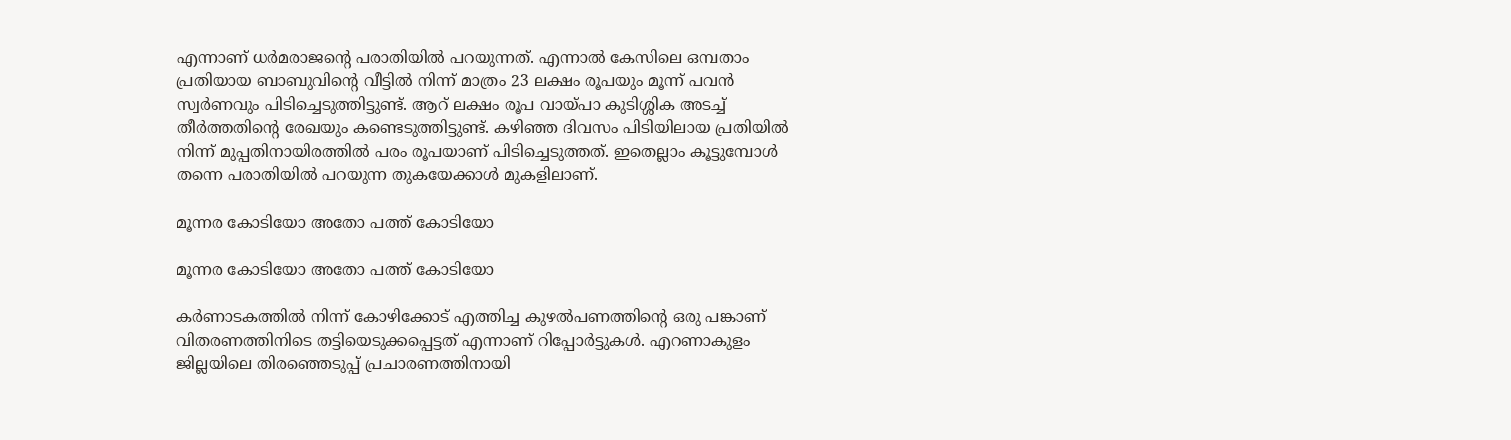എന്നാണ് ധര്‍മരാജന്റെ പരാതിയില്‍ പറയുന്നത്. എന്നാല്‍ കേസിലെ ഒമ്പതാം പ്രതിയായ ബാബുവിന്റെ വീട്ടില്‍ നിന്ന് മാത്രം 23 ലക്ഷം രൂപയും മൂന്ന് പവന്‍ സ്വര്‍ണവും പിടിച്ചെടുത്തിട്ടുണ്ട്. ആറ് ലക്ഷം രൂപ വായ്പാ കുടിശ്ശിക അടച്ച് തീര്‍ത്തതിന്റെ രേഖയും കണ്ടെടുത്തിട്ടുണ്ട്. കഴിഞ്ഞ ദിവസം പിടിയിലായ പ്രതിയില്‍ നിന്ന് മുപ്പതിനായിരത്തില്‍ പരം രൂപയാണ് പിടിച്ചെടുത്തത്. ഇതെല്ലാം കൂട്ടുമ്പോള്‍ തന്നെ പരാതിയില്‍ പറയുന്ന തുകയേക്കാള്‍ മുകളിലാണ്.

മൂന്നര കോടിയോ അതോ പത്ത് കോടിയോ

മൂന്നര കോടിയോ അതോ പത്ത് കോടിയോ

കര്‍ണാടകത്തില്‍ നിന്ന് കോഴിക്കോട് എത്തിച്ച കുഴല്‍പണത്തിന്റെ ഒരു പങ്കാണ് വിതരണത്തിനിടെ തട്ടിയെടുക്കപ്പെട്ടത് എന്നാണ് റിപ്പോര്‍ട്ടുകള്‍. എറണാകുളം ജില്ലയിലെ തിരഞ്ഞെടുപ്പ് പ്രചാരണത്തിനായി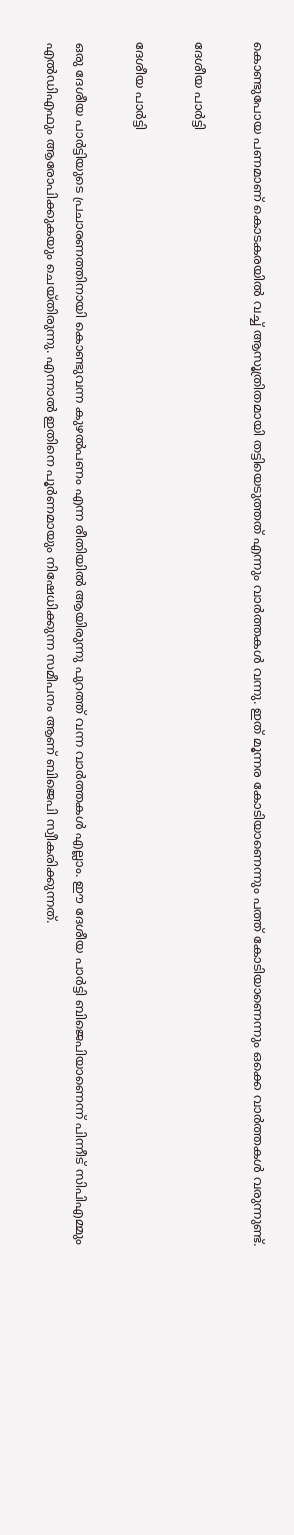കൊണ്ടുപോയ പണമാണ് കൊടകരയില്‍ വച്ച് ആസൂത്രിതമായി തട്ടിയെടുത്തത് എന്നും വാര്‍ത്തകള്‍ വന്നു. ഇത് മൂന്നര കോടിയാണെന്നും പത്ത് കോടിയാണെന്നും ഒക്കെ വാര്‍ത്തകള്‍ വരുന്നുണ്ട്.

ദേശീയ പാര്‍ട്ടി

ദേശീയ പാര്‍ട്ടി

ഒരു ദേശീയ പാര്‍ട്ടിയുടെ പ്രചാരണത്തിനായി കൊണ്ടുവന്ന കുഴല്‍പണം എന്ന രീതിയില്‍ ആയിരുന്നു പുറത്ത് വന്ന വാര്‍ത്തകള്‍ എല്ലാം. ഈ ദേശീയ പാര്‍ട്ടി ബിജെപിയാണെന്ന് പിന്നീട് സിപിഎമ്മും എല്‍ഡിഎഫും ആരോപിക്കുകയും ചെയ്തിരുന്നു. എന്നാല്‍ ഇതിനെ പൂര്‍ണമായും നിഷേധിക്കുന്ന സമീപനം ആണ് ബിജെപി സ്വീകരിക്കുന്നത്.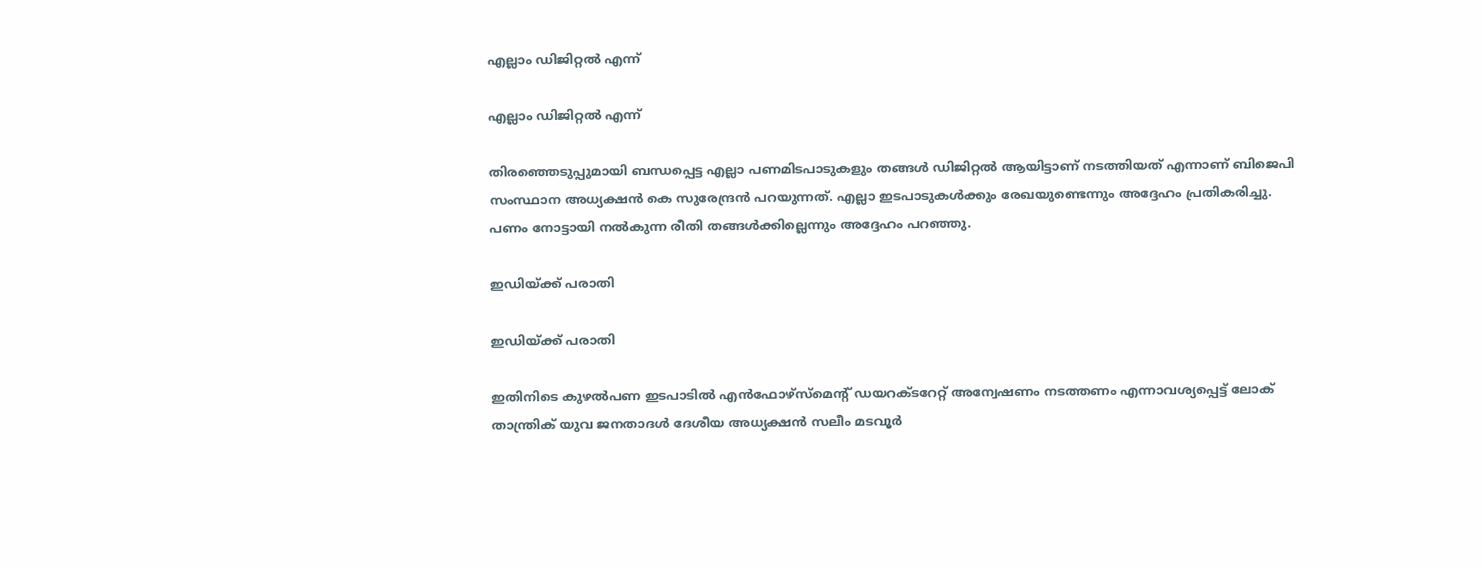എല്ലാം ഡിജിറ്റല്‍ എന്ന്

എല്ലാം ഡിജിറ്റല്‍ എന്ന്

തിരഞ്ഞെടുപ്പുമായി ബന്ധപ്പെട്ട എല്ലാ പണമിടപാടുകളും തങ്ങള്‍ ഡിജിറ്റല്‍ ആയിട്ടാണ് നടത്തിയത് എന്നാണ് ബിജെപി സംസ്ഥാന അധ്യക്ഷന്‍ കെ സുരേന്ദ്രന്‍ പറയുന്നത്. എല്ലാ ഇടപാടുകള്‍ക്കും രേഖയുണ്ടെന്നും അദ്ദേഹം പ്രതികരിച്ചു. പണം നോട്ടായി നല്‍കുന്ന രീതി തങ്ങള്‍ക്കില്ലെന്നും അദ്ദേഹം പറഞ്ഞു.

ഇഡിയ്ക്ക് പരാതി

ഇഡിയ്ക്ക് പരാതി

ഇതിനിടെ കുഴല്‍പണ ഇടപാടില്‍ എന്‍ഫോഴ്‌സ്‌മെന്റ് ഡയറക്ടറേറ്റ് അന്വേഷണം നടത്തണം എന്നാവശ്യപ്പെട്ട് ലോക് താന്ത്രിക് യുവ ജനതാദള്‍ ദേശീയ അധ്യക്ഷന്‍ സലീം മടവൂര്‍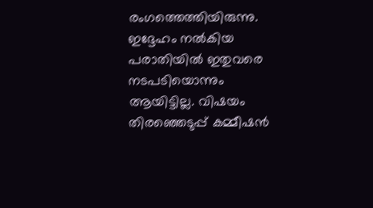രംഗത്തെത്തിയിരുന്നു. ഇദ്ദേഹം നല്‍കിയ പരാതിയില്‍ ഇതുവരെ നടപടിയൊന്നും ആയിട്ടില്ല. വിഷയം തിരഞ്ഞെടുപ്പ് കമ്മീഷന്‍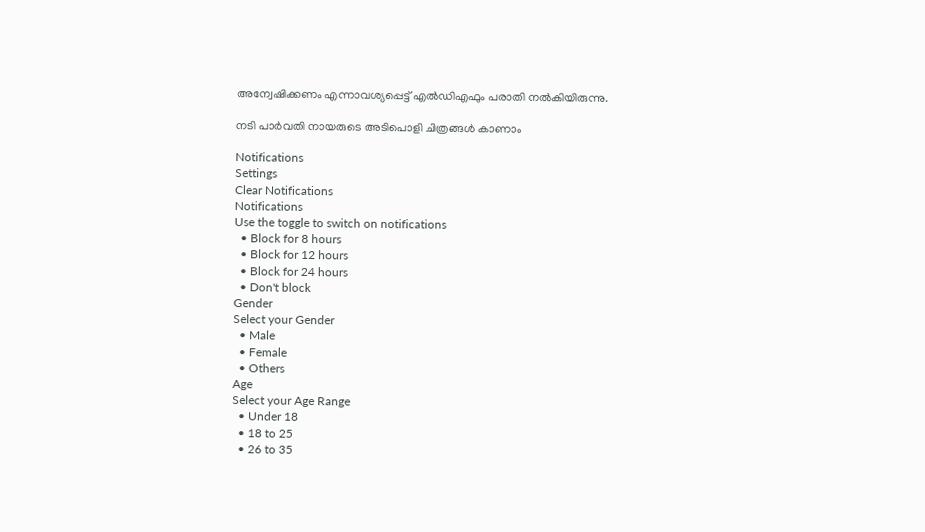അന്വേഷിക്കണം എന്നാവശ്യപ്പെട്ട് എല്‍ഡിഎഫും പരാതി നല്‍കിയിരുന്നു.

നടി പാര്‍വതി നായരുടെ അടിപൊളി ചിത്രങ്ങള്‍ കാണാം

Notifications
Settings
Clear Notifications
Notifications
Use the toggle to switch on notifications
  • Block for 8 hours
  • Block for 12 hours
  • Block for 24 hours
  • Don't block
Gender
Select your Gender
  • Male
  • Female
  • Others
Age
Select your Age Range
  • Under 18
  • 18 to 25
  • 26 to 35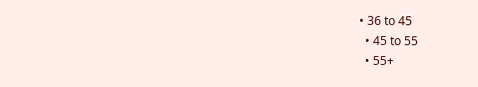• 36 to 45
  • 45 to 55
  • 55+